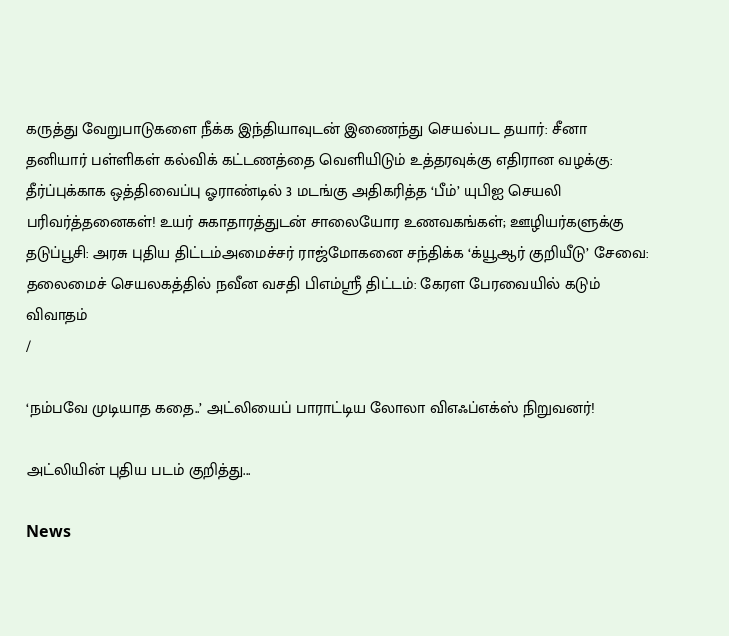கருத்து வேறுபாடுகளை நீக்க இந்தியாவுடன் இணைந்து செயல்பட தயார்: சீனா தனியார் பள்ளிகள் கல்விக் கட்டணத்தை வெளியிடும் உத்தரவுக்கு எதிரான வழக்கு: தீர்ப்புக்காக ஒத்திவைப்பு ஓராண்டில் 3 மடங்கு அதிகரித்த ‘பீம்’ யுபிஐ செயலி பரிவர்த்தனைகள்! உயர் சுகாதாரத்துடன் சாலையோர உணவகங்கள்; ஊழியர்களுக்கு தடுப்பூசி: அரசு புதிய திட்டம்அமைச்சர் ராஜ்மோகனை சந்திக்க ‘க்யூஆர் குறியீடு’ சேவை: தலைமைச் செயலகத்தில் நவீன வசதி பிஎம்ஸ்ரீ திட்டம்: கேரள பேரவையில் கடும் விவாதம்
/

‘நம்பவே முடியாத கதை..’ அட்லியைப் பாராட்டிய லோலா விஎஃப்எக்ஸ் நிறுவனர்!

அட்லியின் புதிய படம் குறித்து...

News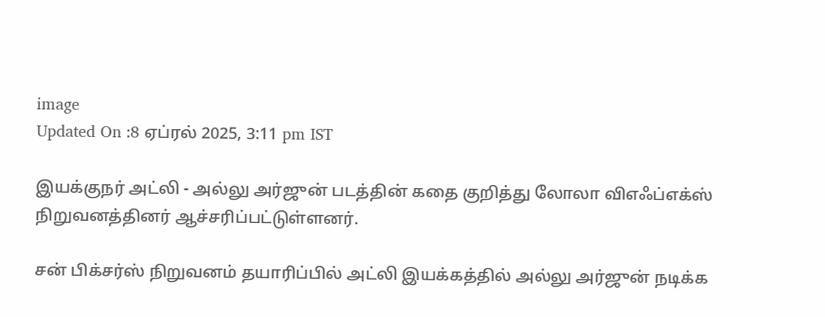image
Updated On :8 ஏப்ரல் 2025, 3:11 pm IST

இயக்குநர் அட்லி - அல்லு அர்ஜுன் படத்தின் கதை குறித்து லோலா விஎஃப்எக்ஸ் நிறுவனத்தினர் ஆச்சரிப்பட்டுள்ளனர்.

சன் பிக்சர்ஸ் நிறுவனம் தயாரிப்பில் அட்லி இயக்கத்தில் அல்லு அர்ஜுன் நடிக்க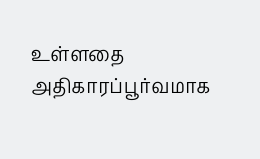உள்ளதை அதிகாரப்பூர்வமாக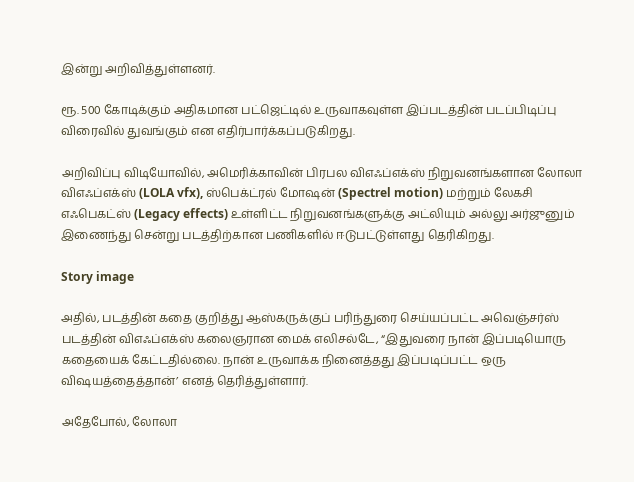இன்று அறிவித்துள்ளனர்.

ரூ. 500 கோடிக்கும் அதிகமான பட்ஜெட்டில் உருவாகவுள்ள இப்படத்தின் படப்பிடிப்பு விரைவில் துவங்கும் என எதிர்பார்க்கப்படுகிறது.

அறிவிப்பு விடியோவில், அமெரிக்காவின் பிரபல விஎஃப்எக்ஸ் நிறுவனங்களான லோலா விஎஃப்எக்ஸ் (LOLA vfx), ஸ்பெக்ட்ரல் மோஷன் (Spectrel motion) மற்றும் லேகசி எஃபெகட்ஸ் (Legacy effects) உள்ளிட்ட நிறுவனங்களுக்கு அட்லியும் அல்லு அர்ஜுனும் இணைந்து சென்று படத்திற்கான பணிகளில் ஈடுபட்டுள்ளது தெரிகிறது.

Story image

அதில், படத்தின் கதை குறித்து ஆஸ்கருக்குப் பரிந்துரை செய்யப்பட்ட அவெஞ்சர்ஸ் படத்தின் விஎஃப்எக்ஸ் கலைஞரான மைக் எலிசல்டே, “இதுவரை நான் இப்படியொரு கதையைக் கேட்டதில்லை. நான் உருவாக்க நினைத்தது இப்படிப்பட்ட ஒரு விஷயத்தைத்தான்’ எனத் தெரித்துள்ளார்.

அதேபோல், லோலா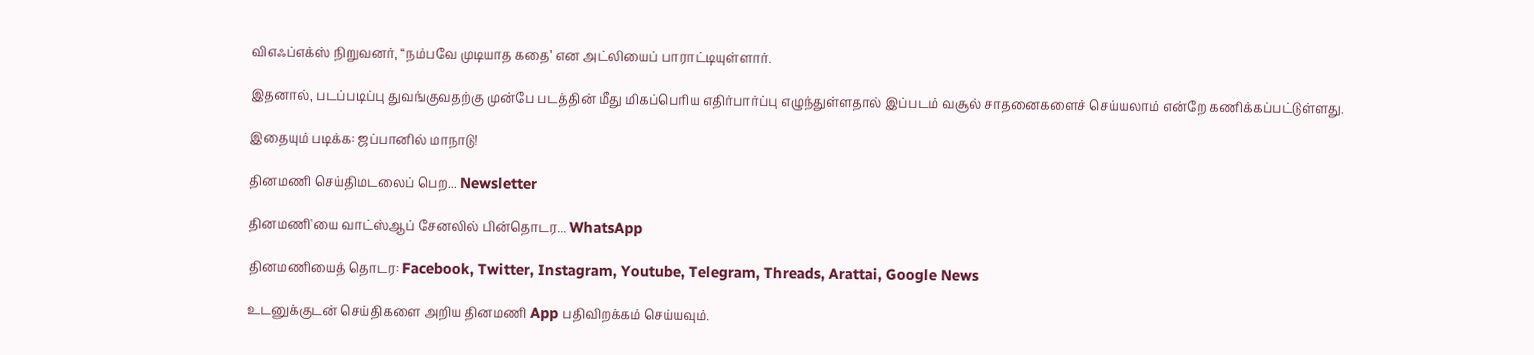விஎஃப்எக்ஸ் நிறுவனர், “நம்பவே முடியாத கதை’ என அட்லியைப் பாராட்டியுள்ளார்.

இதனால், படப்படிப்பு துவங்குவதற்கு முன்பே படத்தின் மீது மிகப்பெரிய எதிர்பார்ப்பு எழுந்துள்ளதால் இப்படம் வசூல் சாதனைகளைச் செய்யலாம் என்றே கணிக்கப்பட்டுள்ளது.

இதையும் படிக்க: ஜப்பானில் மாநாடு!

தினமணி செய்திமடலைப் பெற... Newsletter

தினமணி'யை வாட்ஸ்ஆப் சேனலில் பின்தொடர... WhatsApp

தினமணியைத் தொடர: Facebook, Twitter, Instagram, Youtube, Telegram, Threads, Arattai, Google News

உடனுக்குடன் செய்திகளை அறிய தினமணி App பதிவிறக்கம் செய்யவும்.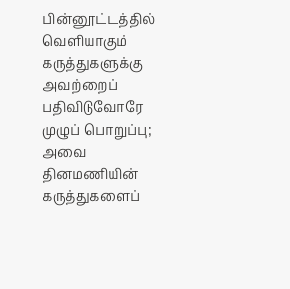பின்னூட்டத்தில் வெளியாகும் கருத்துகளுக்கு அவற்றைப் பதிவிடுவோரே முழுப் பொறுப்பு; அவை தினமணியின் கருத்துகளைப்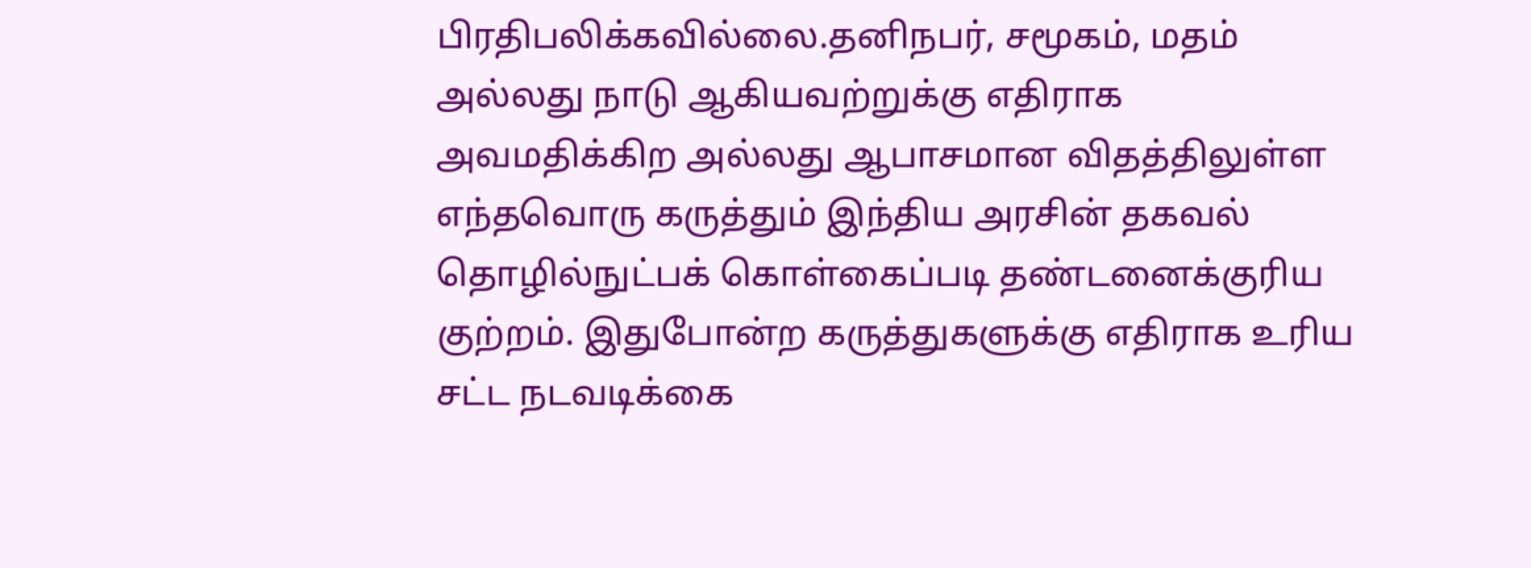பிரதிபலிக்கவில்லை.தனிநபர், சமூகம், மதம் அல்லது நாடு ஆகியவற்றுக்கு எதிராக அவமதிக்கிற அல்லது ஆபாசமான விதத்திலுள்ள எந்தவொரு கருத்தும் இந்திய அரசின் தகவல் தொழில்நுட்பக் கொள்கைப்படி தண்டனைக்குரிய குற்றம். இதுபோன்ற கருத்துகளுக்கு எதிராக உரிய சட்ட நடவடிக்கை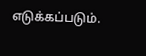எடுக்கப்படும்.